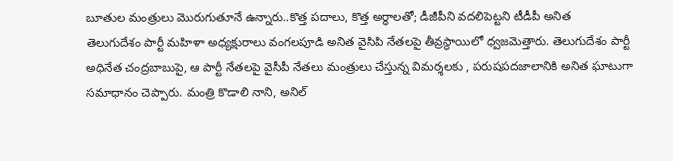బూతుల మంత్రులు మొరుగుతూనే ఉన్నారు..కొత్త పదాలు, కొత్త అర్ధాలతో; డీజీపీని వదలిపెట్టని టీడీపీ అనిత
తెలుగుదేశం పార్టీ మహిళా అధ్యక్షురాలు వంగలపూడి అనిత వైసిపి నేతలపై తీవ్రస్థాయిలో ధ్వజమెత్తారు. తెలుగుదేశం పార్టీ అధినేత చంద్రబాబుపై, ఆ పార్టీ నేతలపై వైసీపీ నేతలు మంత్రులు చేస్తున్న విమర్శలకు , పరుషపదజాలానికి అనిత ఘాటుగా సమాధానం చెప్పారు. మంత్రి కొడాలి నాని, అనిల్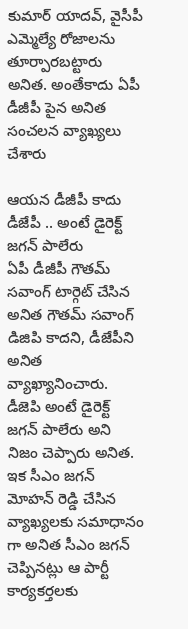కుమార్ యాదవ్, వైసీపీ ఎమ్మెల్యే రోజాలను తూర్పారబట్టారు అనిత. అంతేకాదు ఏపీ డీజీపీ పైన అనిత సంచలన వ్యాఖ్యలు చేశారు

ఆయన డీజీపీ కాదు డీజేపీ .. అంటే డైరెక్ట్ జగన్ పాలేరు
ఏపీ డీజీపీ గౌతమ్ సవాంగ్ టార్గెట్ చేసిన అనిత గౌతమ్ సవాంగ్ డిజిపి కాదని, డీజేపీని అనిత వ్యాఖ్యానించారు. డీజెపి అంటే డైరెక్ట్ జగన్ పాలేరు అని నిజం చెప్పారు అనిత. ఇక సీఎం జగన్ మోహన్ రెడ్డి చేసిన వ్యాఖ్యలకు సమాధానం గా అనిత సీఎం జగన్ చెప్పినట్లు ఆ పార్టీ కార్యకర్తలకు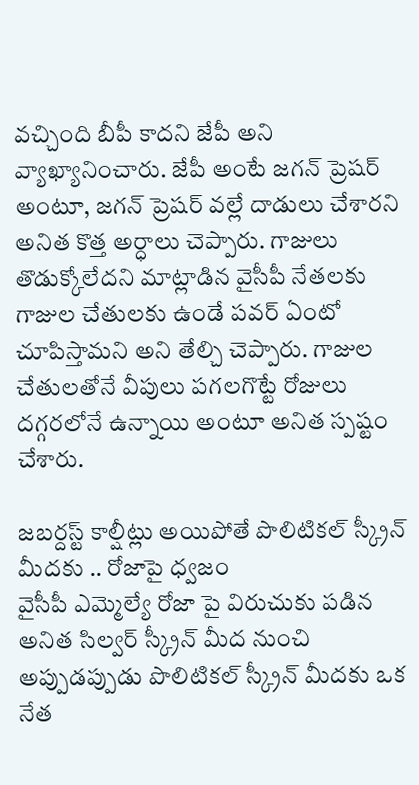వచ్చింది బీపీ కాదని జేపీ అని వ్యాఖ్యానించారు. జేపీ అంటే జగన్ ప్రెషర్ అంటూ, జగన్ ప్రెషర్ వల్లే దాడులు చేశారని అనిత కొత్త అర్ధాలు చెప్పారు. గాజులు తొడుక్కోలేదని మాట్లాడిన వైసీపీ నేతలకు గాజుల చేతులకు ఉండే పవర్ ఏంటో చూపిస్తామని అని తేల్చి చెప్పారు. గాజుల చేతులతోనే వీపులు పగలగొట్టే రోజులు దగ్గరలోనే ఉన్నాయి అంటూ అనిత స్పష్టం చేశారు.

జబర్దస్ట్ కాల్షీట్లు అయిపోతే పొలిటికల్ స్క్రీన్ మీదకు .. రోజాపై ధ్వజం
వైసీపీ ఎమ్మెల్యే రోజా పై విరుచుకు పడిన అనిత సిల్వర్ స్క్రీన్ మీద నుంచి అప్పుడప్పుడు పొలిటికల్ స్క్రీన్ మీదకు ఒక నేత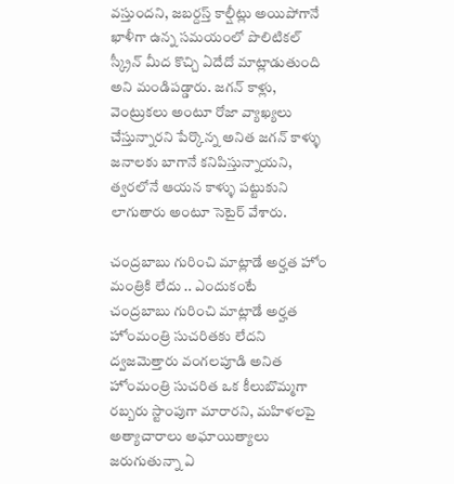వస్తుందని, జబర్దస్త్ కాల్షీట్లు అయిపోగానే ఖాళీగా ఉన్న సమయంలో పొలిటికల్ స్క్రీన్ మీద కొచ్చి ఏదేదో మాట్లాడుతుంది అని మండిపడ్డారు. జగన్ కాళ్లు, వెంట్రుకలు అంటూ రోజా వ్యాఖ్యలు చేస్తున్నారని పేర్కొన్న అనిత జగన్ కాళ్ళు జనాలకు బాగానే కనిపిస్తున్నాయని, త్వరలోనే ఆయన కాళ్ళు పట్టుకుని లాగుతారు అంటూ సెటైర్ వేశారు.

చంద్రబాబు గురించి మాట్లాడే అర్హత హోం మంత్రికి లేదు .. ఎందుకంటే
చంద్రబాబు గురించి మాట్లాడే అర్హత హోంమంత్రి సుచరితకు లేదని ద్వజమెత్తారు వంగలపూడి అనిత హోంమంత్రి సుచరిత ఒక కీలుబొమ్మగా రబ్బరు స్టాంపుగా మారారని, మహిళలపై అత్యాచారాలు అఘాయిత్యాలు జరుగుతున్నా ఏ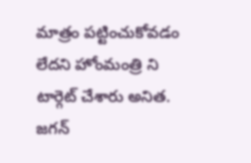మాత్రం పట్టించుకోవడం లేదని హోంమంత్రి ని టార్గెట్ చేశారు అనిత. జగన్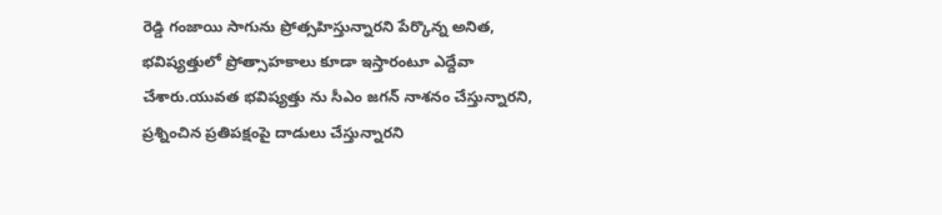రెడ్డి గంజాయి సాగును ప్రోత్సహిస్తున్నారని పేర్కొన్న అనిత, భవిష్యత్తులో ప్రోత్సాహకాలు కూడా ఇస్తారంటూ ఎద్దేవా చేశారు.యువత భవిష్యత్తు ను సీఎం జగన్ నాశనం చేస్తున్నారని, ప్రశ్నించిన ప్రతిపక్షంపై దాడులు చేస్తున్నారని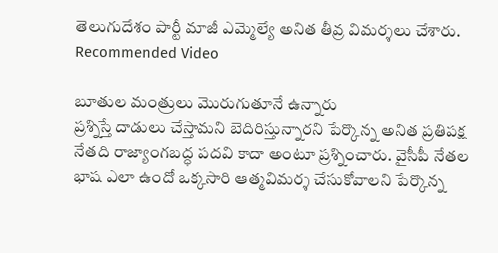తెలుగుదేశం పార్టీ మాజీ ఎమ్మెల్యే అనిత తీవ్ర విమర్శలు చేశారు.
Recommended Video

బూతుల మంత్రులు మొరుగుతూనే ఉన్నారు
ప్రశ్నిస్తే దాడులు చేస్తామని బెదిరిస్తున్నారని పేర్కొన్న అనిత ప్రతిపక్ష నేతది రాజ్యాంగబద్ధ పదవి కాదా అంటూ ప్రశ్నించారు. వైసీపీ నేతల భాష ఎలా ఉందో ఒక్కసారి ఆత్మవిమర్శ చేసుకోవాలని పేర్కొన్న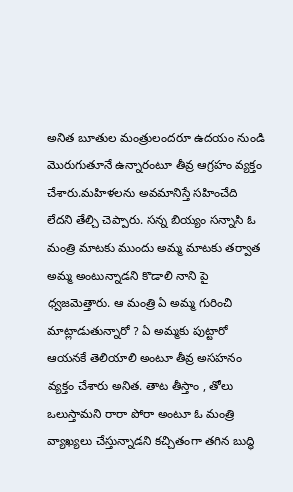అనిత బూతుల మంత్రులందరూ ఉదయం నుండి మొరుగుతూనే ఉన్నారంటూ తీవ్ర ఆగ్రహం వ్యక్తం చేశారు.మహిళలను అవమానిస్తే సహించేది లేదని తేల్చి చెప్పారు. సన్న బియ్యం సన్నాసి ఓ మంత్రి మాటకు ముందు అమ్మ మాటకు తర్వాత అమ్మ అంటున్నాడని కొడాలి నాని పై ధ్వజమెత్తారు. ఆ మంత్రి ఏ అమ్మ గురించి మాట్లాడుతున్నారో ? ఏ అమ్మకు పుట్టారో ఆయనకే తెలియాలి అంటూ తీవ్ర అసహనం వ్యక్తం చేశారు అనిత. తాట తీస్తాం , తోలు ఒలుస్తామని రారా పోరా అంటూ ఓ మంత్రి వ్యాఖ్యలు చేస్తున్నాడని కచ్చితంగా తగిన బుద్ధి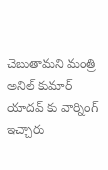చెబుతామని మంత్రి అనిల్ కుమార్ యాదవ్ కు వార్నింగ్ ఇచ్చారు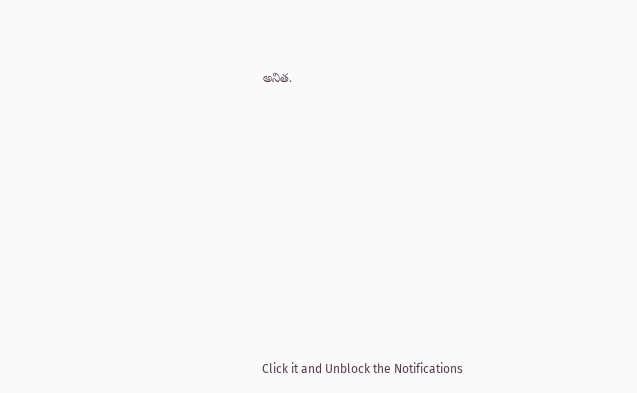అనిత.












Click it and Unblock the Notifications